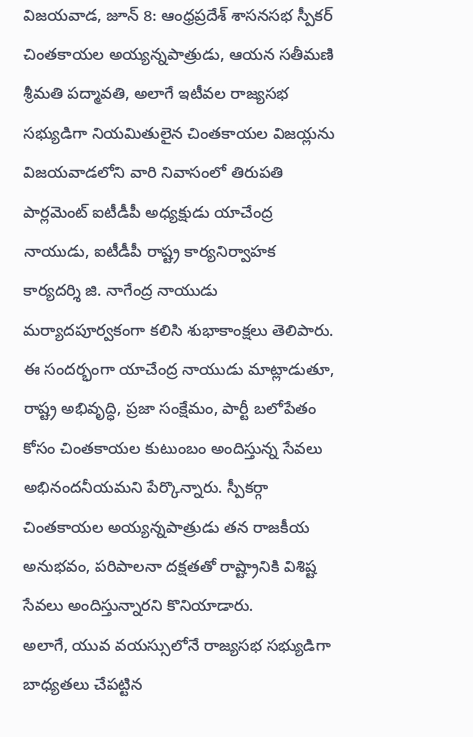విజయవాడ, జూన్ 8: ఆంధ్రప్రదేశ్ శాసనసభ స్పీకర్ చింతకాయల అయ్యన్నపాత్రుడు, ఆయన సతీమణి శ్రీమతి పద్మావతి, అలాగే ఇటీవల రాజ్యసభ సభ్యుడిగా నియమితులైన చింతకాయల విజయ్లను విజయవాడలోని వారి నివాసంలో తిరుపతి పార్లమెంట్ ఐటీడీపీ అధ్యక్షుడు యాచేంద్ర నాయుడు, ఐటీడీపీ రాష్ట్ర కార్యనిర్వాహక కార్యదర్శి జి. నాగేంద్ర నాయుడు మర్యాదపూర్వకంగా కలిసి శుభాకాంక్షలు తెలిపారు.
ఈ సందర్భంగా యాచేంద్ర నాయుడు మాట్లాడుతూ, రాష్ట్ర అభివృద్ధి, ప్రజా సంక్షేమం, పార్టీ బలోపేతం కోసం చింతకాయల కుటుంబం అందిస్తున్న సేవలు అభినందనీయమని పేర్కొన్నారు. స్పీకర్గా చింతకాయల అయ్యన్నపాత్రుడు తన రాజకీయ అనుభవం, పరిపాలనా దక్షతతో రాష్ట్రానికి విశిష్ట సేవలు అందిస్తున్నారని కొనియాడారు.
అలాగే, యువ వయస్సులోనే రాజ్యసభ సభ్యుడిగా బాధ్యతలు చేపట్టిన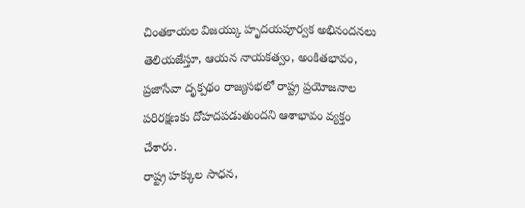చింతకాయల విజయ్కు హృదయపూర్వక అభినందనలు తెలియజేస్తూ, ఆయన నాయకత్వం, అంకితభావం, ప్రజాసేవా దృక్పథం రాజ్యసభలో రాష్ట్ర ప్రయోజనాల పరిరక్షణకు దోహదపడుతుందని ఆశాభావం వ్యక్తం చేశారు.
రాష్ట్ర హక్కుల సాధన,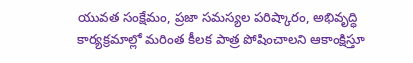యువత సంక్షేమం, ప్రజా సమస్యల పరిష్కారం, అభివృద్ధి కార్యక్రమాల్లో మరింత కీలక పాత్ర పోషించాలని ఆకాంక్షిస్తూ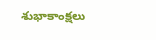శుభాకాంక్షలు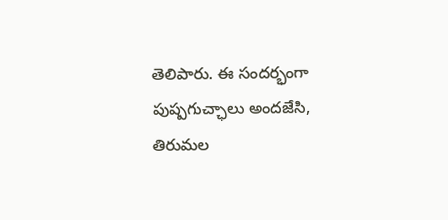తెలిపారు. ఈ సందర్భంగా పుష్పగుచ్ఛాలు అందజేసి, తిరుమల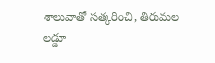శాలువాతో సత్కరించి, తిరుమల లడ్డూ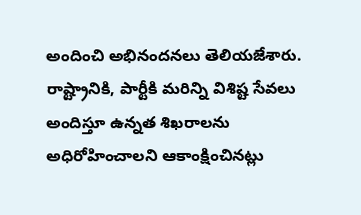అందించి అభినందనలు తెలియజేశారు.
రాష్ట్రానికి, పార్టీకి మరిన్ని విశిష్ట సేవలు అందిస్తూ ఉన్నత శిఖరాలను అధిరోహించాలని ఆకాంక్షించినట్లు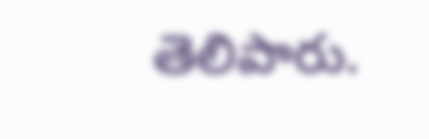తెలిపారు.